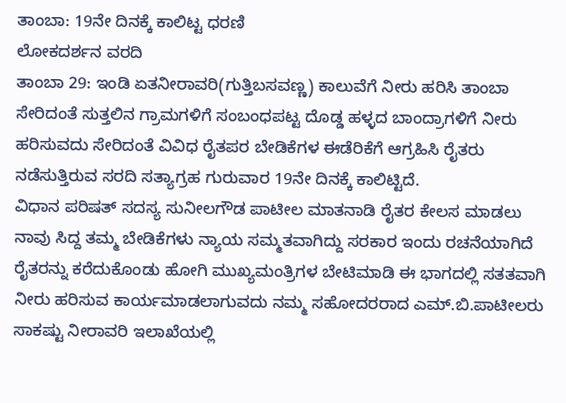ತಾಂಬಾ: 19ನೇ ದಿನಕ್ಕೆ ಕಾಲಿಟ್ಟ ಧರಣಿ
ಲೋಕದರ್ಶನ ವರದಿ
ತಾಂಬಾ 29: ಇಂಡಿ ಏತನೀರಾವರಿ(ಗುತ್ತಿಬಸವಣ್ಣ) ಕಾಲುವೆಗೆ ನೀರು ಹರಿಸಿ ತಾಂಬಾ ಸೇರಿದಂತೆ ಸುತ್ತಲಿನ ಗ್ರಾಮಗಳಿಗೆ ಸಂಬಂಧಪಟ್ಟ ದೊಡ್ಡ ಹಳ್ಳದ ಬಾಂದ್ರಾಗಳಿಗೆ ನೀರು ಹರಿಸುವದು ಸೇರಿದಂತೆ ವಿವಿಧ ರೈತಪರ ಬೇಡಿಕೆಗಳ ಈಡೆರಿಕೆಗೆ ಆಗ್ರಹಿಸಿ ರೈತರು ನಡೆಸುತ್ತಿರುವ ಸರದಿ ಸತ್ಯಾಗ್ರಹ ಗುರುವಾರ 19ನೇ ದಿನಕ್ಕೆ ಕಾಲಿಟ್ಟಿದೆ.
ವಿಧಾನ ಪರಿಷತ್ ಸದಸ್ಯ ಸುನೀಲಗೌಡ ಪಾಟೀಲ ಮಾತನಾಡಿ ರೈತರ ಕೇಲಸ ಮಾಡಲು ನಾವು ಸಿದ್ದ ತಮ್ಮ ಬೇಡಿಕೆಗಳು ನ್ಯಾಯ ಸಮ್ಮತವಾಗಿದ್ದು ಸರಕಾರ ಇಂದು ರಚನೆಯಾಗಿದೆ ರೈತರನ್ನು ಕರೆದುಕೊಂಡು ಹೋಗಿ ಮುಖ್ಯಮಂತ್ರಿಗಳ ಬೇಟಿಮಾಡಿ ಈ ಭಾಗದಲ್ಲಿ ಸತತವಾಗಿ ನೀರು ಹರಿಸುವ ಕಾರ್ಯಮಾಡಲಾಗುವದು ನಮ್ಮ ಸಹೋದರರಾದ ಎಮ್.ಬಿ.ಪಾಟೀಲರು ಸಾಕಷ್ಟು ನೀರಾವರಿ ಇಲಾಖೆಯಲ್ಲಿ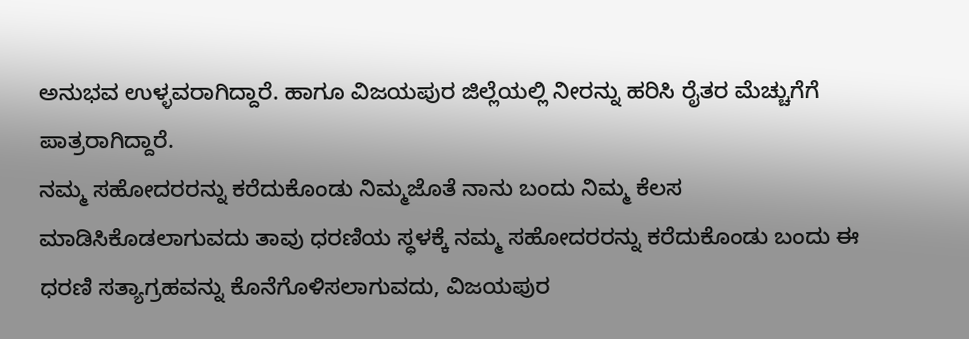ಅನುಭವ ಉಳ್ಳವರಾಗಿದ್ದಾರೆ. ಹಾಗೂ ವಿಜಯಪುರ ಜಿಲ್ಲೆಯಲ್ಲಿ ನೀರನ್ನು ಹರಿಸಿ ರೈತರ ಮೆಚ್ಚುಗೆಗೆ ಪಾತ್ರರಾಗಿದ್ದಾರೆ.
ನಮ್ಮ ಸಹೋದರರನ್ನು ಕರೆದುಕೊಂಡು ನಿಮ್ಮಜೊತೆ ನಾನು ಬಂದು ನಿಮ್ಮ ಕೆಲಸ ಮಾಡಿಸಿಕೊಡಲಾಗುವದು ತಾವು ಧರಣಿಯ ಸ್ಧಳಕ್ಕೆ ನಮ್ಮ ಸಹೋದರರನ್ನು ಕರೆದುಕೊಂಡು ಬಂದು ಈ ಧರಣಿ ಸತ್ಯಾಗ್ರಹವನ್ನು ಕೊನೆಗೊಳಿಸಲಾಗುವದು, ವಿಜಯಪುರ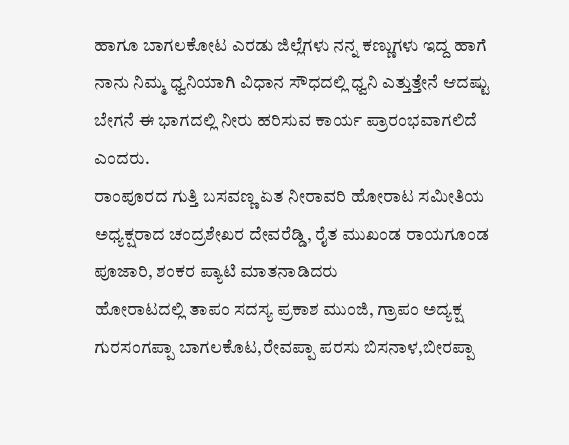ಹಾಗೂ ಬಾಗಲಕೋಟ ಎರಡು ಜಿಲ್ಲೆಗಳು ನನ್ನ ಕಣ್ಣುಗಳು ಇದ್ದ ಹಾಗೆ ನಾನು ನಿಮ್ಮ ಧ್ವನಿಯಾಗಿ ವಿಧಾನ ಸೌಧದಲ್ಲಿ ಧ್ವನಿ ಎತ್ತುತ್ತೇನೆ ಆದಷ್ಟು ಬೇಗನೆ ಈ ಭಾಗದಲ್ಲಿ ನೀರು ಹರಿಸುವ ಕಾರ್ಯ ಪ್ರಾರಂಭವಾಗಲಿದೆ ಎಂದರು.
ರಾಂಪೂರದ ಗುತ್ತಿ ಬಸವಣ್ಣ ಏತ ನೀರಾವರಿ ಹೋರಾಟ ಸಮೀತಿಯ ಅಧ್ಯಕ್ಷರಾದ ಚಂದ್ರಶೇಖರ ದೇವರೆಡ್ಡಿ, ರೈತ ಮುಖಂಡ ರಾಯಗೂಂಡ ಪೂಜಾರಿ, ಶಂಕರ ಪ್ಯಾಟಿ ಮಾತನಾಡಿದರು
ಹೋರಾಟದಲ್ಲಿ ತಾಪಂ ಸದಸ್ಯ ಪ್ರಕಾಶ ಮುಂಜಿ, ಗ್ರಾಪಂ ಅದ್ಯಕ್ಷ ಗುರಸಂಗಪ್ಪಾ ಬಾಗಲಕೊಟ,ರೇವಪ್ಪಾ ಪರಸು ಬಿಸನಾಳ,ಬೀರಪ್ಪಾ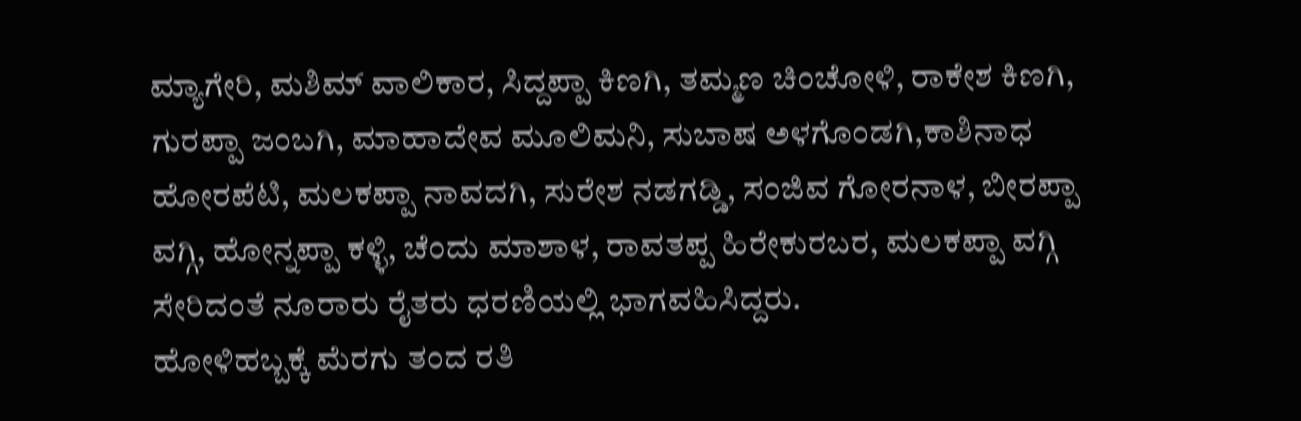ಮ್ಯಾಗೇರಿ, ಮಶಿಮ್ ವಾಲಿಕಾರ, ಸಿದ್ದಪ್ಪಾ ಕಿಣಗಿ, ತಮ್ಮಣ ಚಿಂಚೋಳಿ, ರಾಕೇಶ ಕಿಣಗಿ, ಗುರಪ್ಪಾ ಜಂಬಗಿ, ಮಾಹಾದೇವ ಮೂಲಿಮನಿ, ಸುಬಾಷ ಅಳಗೊಂಡಗಿ,ಕಾಶಿನಾಧ ಹೋರಪೆಟಿ, ಮಲಕಪ್ಪಾ ನಾವದಗಿ, ಸುರೇಶ ನಡಗಡ್ಡಿ, ಸಂಜಿವ ಗೋರನಾಳ, ಬೀರಪ್ಪಾ ವಗ್ಗಿ, ಹೋನ್ನಪ್ಪಾ ಕಳ್ಳಿ, ಚೆಂದು ಮಾಶಾಳ, ರಾವತಪ್ಪ ಹಿರೇಕುರಬರ, ಮಲಕಪ್ಪಾ ವಗ್ಗಿ ಸೇರಿದಂತೆ ನೂರಾರು ರೈತರು ಧರಣಿಯಲ್ಲಿ ಭಾಗವಹಿಸಿದ್ದರು.
ಹೋಳಿಹಬ್ಬಕ್ಕೆ ಮೆರಗು ತಂದ ರತಿ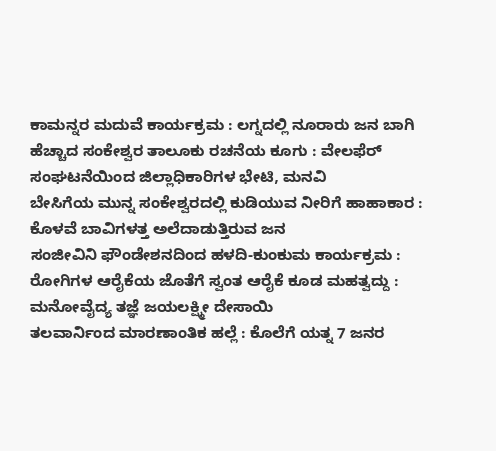ಕಾಮನ್ನರ ಮದುವೆ ಕಾರ್ಯಕ್ರಮ : ಲಗ್ನದಲ್ಲಿ ನೂರಾರು ಜನ ಬಾಗಿ
ಹೆಚ್ಚಾದ ಸಂಕೇಶ್ವರ ತಾಲೂಕು ರಚನೆಯ ಕೂಗು : ವೇಲಫೆರ್ ಸಂಘಟನೆಯಿಂದ ಜಿಲ್ಲಾಧಿಕಾರಿಗಳ ಭೇಟಿ, ಮನವಿ
ಬೇಸಿಗೆಯ ಮುನ್ನ ಸಂಕೇಶ್ವರದಲ್ಲಿ ಕುಡಿಯುವ ನೀರಿಗೆ ಹಾಹಾಕಾರ : ಕೊಳವೆ ಬಾವಿಗಳತ್ತ ಅಲೆದಾಡುತ್ತಿರುವ ಜನ
ಸಂಜೀವಿನಿ ಫೌಂಡೇಶನದಿಂದ ಹಳದಿ-ಕುಂಕುಮ ಕಾರ್ಯಕ್ರಮ : ರೋಗಿಗಳ ಆರೈಕೆಯ ಜೊತೆಗೆ ಸ್ವಂತ ಆರೈಕೆ ಕೂಡ ಮಹತ್ವದ್ದು : ಮನೋವೈದ್ಯ ತಜ್ಞೆ ಜಯಲಕ್ಷ್ಮೀ ದೇಸಾಯಿ
ತಲವಾರ್ನಿಂದ ಮಾರಣಾಂತಿಕ ಹಲ್ಲೆ : ಕೊಲೆಗೆ ಯತ್ನ 7 ಜನರ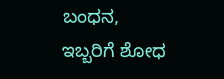ಬಂಧನ, ಇಬ್ಬರಿಗೆ ಶೋಧ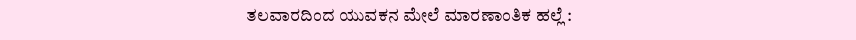ತಲವಾರದಿಂದ ಯುವಕನ ಮೇಲೆ ಮಾರಣಾಂತಿಕ ಹಲ್ಲೆ :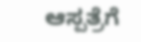ಆಸ್ಪತ್ರೆಗೆ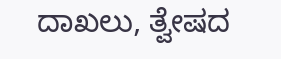ದಾಖಲು, ತ್ವೇಷದ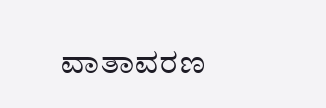ವಾತಾವರಣ